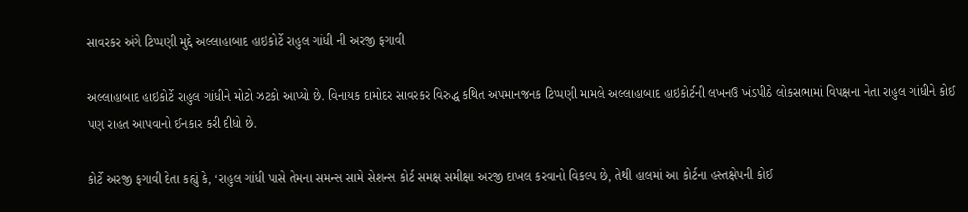સાવરકર અંગે ટિપ્પણી મુદ્દે અલ્લાહાબાદ હાઇકોર્ટે રાહુલ ગાંધી ની અરજી ફગાવી

અલ્લાહાબાદ હાઇકોર્ટે રાહુલ ગાંધીને મોટો ઝટકો આપ્યો છે. વિનાયક દામોદર સાવરકર વિરુદ્ધ કથિત અપમાનજનક ટિપ્પણી મામલે અલ્લાહાબાદ હાઇકોર્ટની લખનઉ ખંડપીઠે લોકસભામાં વિપક્ષના નેતા રાહુલ ગાંધીને કોઈ પણ રાહત આપવાનો ઈનકાર કરી દીધો છે.

કોર્ટે અરજી ફગાવી દેતા કહ્યું કે, ‘રાહુલ ગાંધી પાસે તેમના સમન્સ સામે સેશન્સ કોર્ટ સમક્ષ સમીક્ષા અરજી દાખલ કરવાનો વિકલ્પ છે, તેથી હાલમાં આ કોર્ટના હસ્તક્ષેપની કોઈ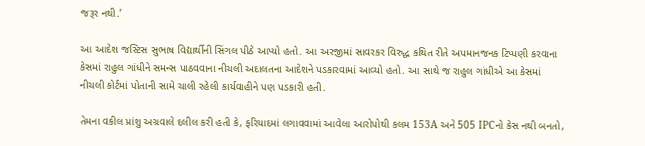જરૂર નથી.’

આ આદેશ જસ્ટિસ સુભાષ વિદ્યાર્થીની સિંગલ પીઠે આપ્યો હતો. આ અરજીમાં સાવરકર વિરુદ્ધ કથિત રીતે અપમાનજનક ટિપ્પણી કરવાના કેસમાં રાહુલ ગાંધીને સમન્સ પાઠવવાના નીચલી અદાલતના આદેશને પડકારવામાં આવ્યો હતો. આ સાથે જ રાહુલ ગાંધીએ આ કેસમાં નીચલી કોર્ટમાં પોતાની સામે ચાલી રહેલી કાર્યવાહીને પણ પડકારી હતી.

તેમના વકીલ પ્રાંશુ અગ્રવાલે દલીલ કરી હતી કે, ફરિયાદમાં લગાવવામાં આવેલા આરોપોથી કલમ 153A અને 505 IPCનો કેસ નથી બનતો,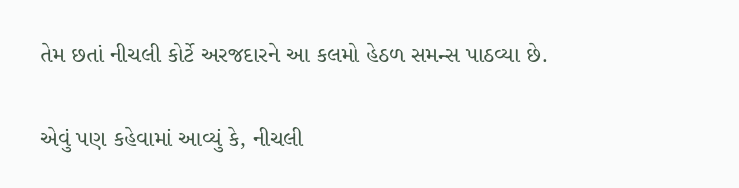તેમ છતાં નીચલી કોર્ટે અરજદારને આ કલમો હેઠળ સમન્સ પાઠવ્યા છે.

એવું પણ કહેવામાં આવ્યું કે, નીચલી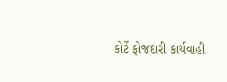કોર્ટે ફોજદારી કાર્યવાહી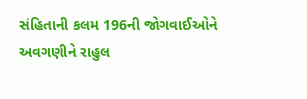સંહિતાની કલમ 196ની જોગવાઈઓને અવગણીને રાહુલ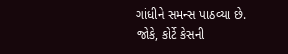ગાંધીને સમન્સ પાઠવ્યા છે. જોકે, કોર્ટે કેસની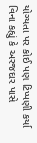યોગ્યતા પર કોઈ પણ ટિપ્પણી કર્યા વિના કહ્યું કે અરજદાર પાસે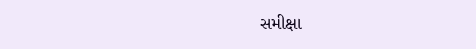સમીક્ષા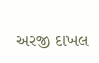અરજી દાખલ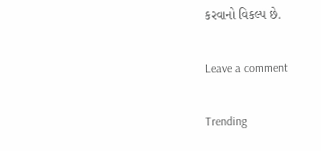કરવાનો વિકલ્પ છે.

Leave a comment

Trending